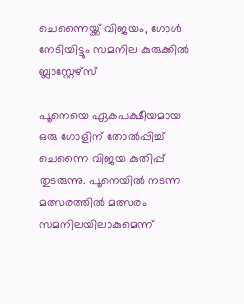ചെന്നൈയ്ക്ക് വിജയം, ഗോൾ നേടിയിട്ടും സമനില കുരുക്കിൽ ബ്ലാസ്റ്റേഴ്‌സ്

പൂനെയെ ഏകപക്ഷീയമായ ഒരു ഗോളിന് തോൽപ്പിച്ച് ചെന്നൈ വിജയ കുതിപ്പ് തുടരുന്നു. പൂനെയിൽ നടന്ന മത്സരത്തിൽ മത്സരം സമനിലയിലാകുമെന്ന്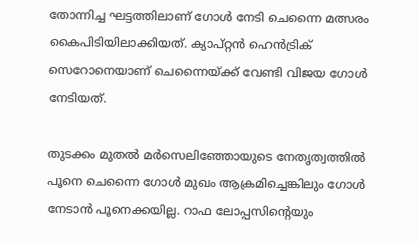തോന്നിച്ച ഘട്ടത്തിലാണ് ഗോൾ നേടി ചെന്നൈ മത്സരം കൈപിടിയിലാക്കിയത്. ക്യാപ്റ്റൻ ഹെൻട്രിക്  സെറോനെയാണ് ചെന്നൈയ്ക്ക് വേണ്ടി വിജയ ഗോൾ നേടിയത്.

തുടക്കം മുതൽ മർസെലിഞ്ഞോയുടെ നേതൃത്വത്തിൽ പൂനെ ചെന്നൈ ഗോൾ മുഖം ആക്രമിച്ചെങ്കിലും ഗോൾ നേടാൻ പൂനെക്കയില്ല. റാഫ ലോപ്പസിന്റെയും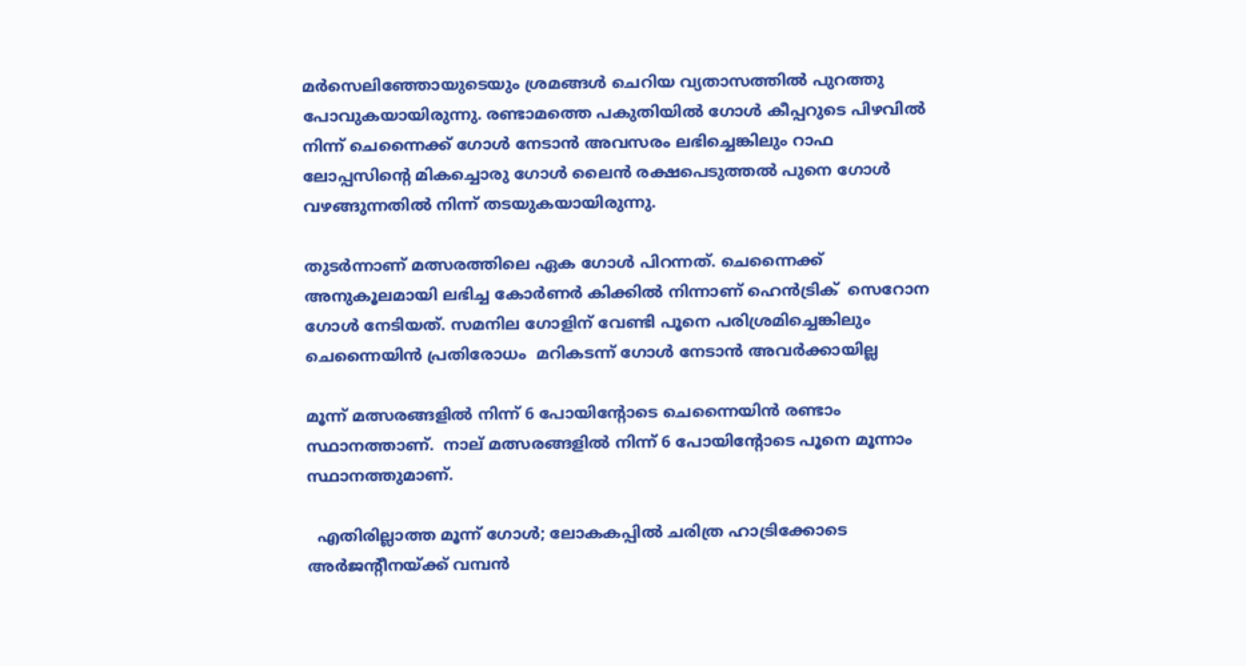മർസെലിഞ്ഞോയുടെയും ശ്രമങ്ങൾ ചെറിയ വ്യതാസത്തിൽ പുറത്തു പോവുകയായിരുന്നു. രണ്ടാമത്തെ പകുതിയിൽ ഗോൾ കീപ്പറുടെ പിഴവിൽ നിന്ന് ചെന്നൈക്ക് ഗോൾ നേടാൻ അവസരം ലഭിച്ചെങ്കിലും റാഫ ലോപ്പസിന്റെ മികച്ചൊരു ഗോൾ ലൈൻ രക്ഷപെടുത്തൽ പുനെ ഗോൾ വഴങ്ങുന്നതിൽ നിന്ന് തടയുകയായിരുന്നു.

തുടർന്നാണ് മത്സരത്തിലെ ഏക ഗോൾ പിറന്നത്. ചെന്നൈക്ക് അനുകൂലമായി ലഭിച്ച കോർണർ കിക്കിൽ നിന്നാണ് ഹെൻട്രിക്  സെറോന ഗോൾ നേടിയത്. സമനില ഗോളിന് വേണ്ടി പൂനെ പരിശ്രമിച്ചെങ്കിലും ചെന്നൈയിൻ പ്രതിരോധം  മറികടന്ന് ഗോൾ നേടാൻ അവർക്കായില്ല

മൂന്ന് മത്സരങ്ങളിൽ നിന്ന് 6 പോയിന്റോടെ ചെന്നൈയിൻ രണ്ടാം സ്ഥാനത്താണ്.  നാല് മത്സരങ്ങളിൽ നിന്ന് 6 പോയിന്റോടെ പൂനെ മൂന്നാം സ്ഥാനത്തുമാണ്.

  എതിരില്ലാത്ത മൂന്ന് ഗോൾ; ലോകകപ്പിൽ ചരിത്ര ഹാട്രിക്കോടെ അർജന്റീനയ്ക്ക് വമ്പൻ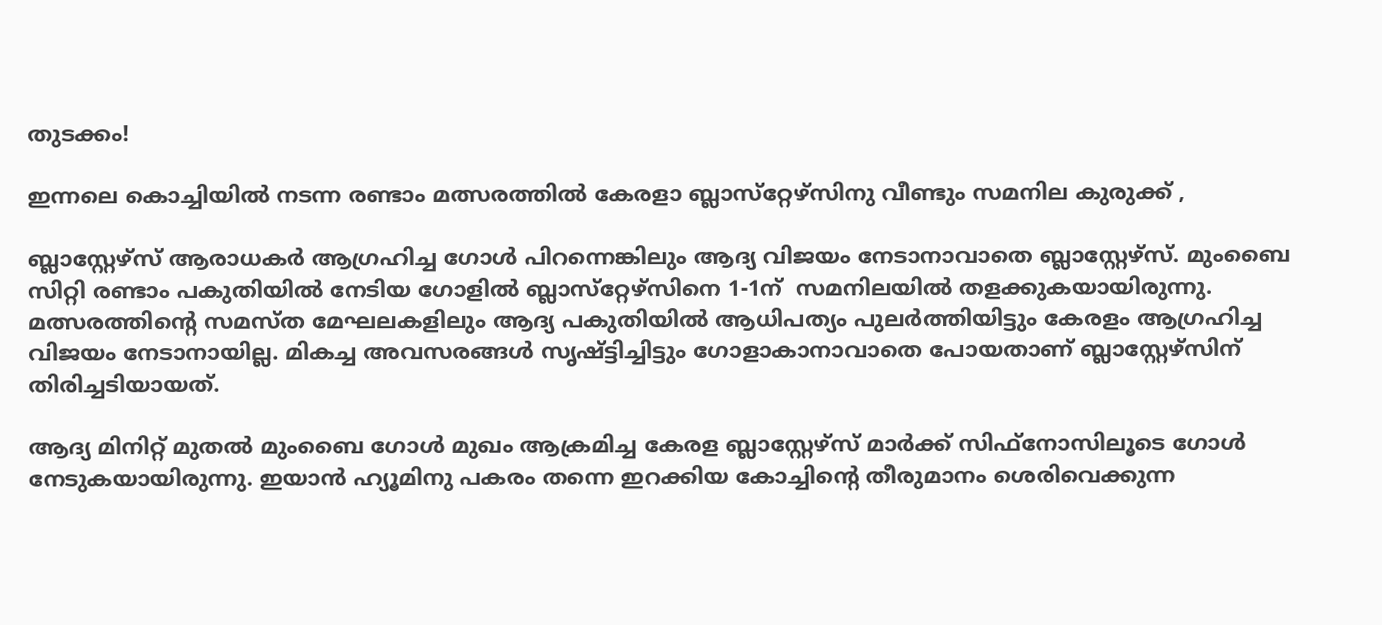തുടക്കം!

ഇന്നലെ കൊച്ചിയിൽ നടന്ന രണ്ടാം മത്സരത്തിൽ കേരളാ ബ്ലാസ്‌റ്റേഴ്‌സിനു വീണ്ടും സമനില കുരുക്ക് ,

ബ്ലാസ്റ്റേഴ്‌സ് ആരാധകർ ആഗ്രഹിച്ച ഗോൾ പിറന്നെങ്കിലും ആദ്യ വിജയം നേടാനാവാതെ ബ്ലാസ്റ്റേഴ്‌സ്. മുംബൈ സിറ്റി രണ്ടാം പകുതിയിൽ നേടിയ ഗോളിൽ ബ്ലാസ്‌റ്റേഴ്‌സിനെ 1-1ന്  സമനിലയിൽ തളക്കുകയായിരുന്നു. മത്സരത്തിന്റെ സമസ്ത മേഘലകളിലും ആദ്യ പകുതിയിൽ ആധിപത്യം പുലർത്തിയിട്ടും കേരളം ആഗ്രഹിച്ച വിജയം നേടാനായില്ല. മികച്ച അവസരങ്ങൾ സൃഷ്ട്ടിച്ചിട്ടും ഗോളാകാനാവാതെ പോയതാണ് ബ്ലാസ്റ്റേഴ്സിന് തിരിച്ചടിയായത്.

ആദ്യ മിനിറ്റ് മുതൽ മുംബൈ ഗോൾ മുഖം ആക്രമിച്ച കേരള ബ്ലാസ്റ്റേഴ്‌സ് മാർക്ക് സിഫ്‌നോസിലൂടെ ഗോൾ നേടുകയായിരുന്നു. ഇയാൻ ഹ്യൂമിനു പകരം തന്നെ ഇറക്കിയ കോച്ചിന്റെ തീരുമാനം ശെരിവെക്കുന്ന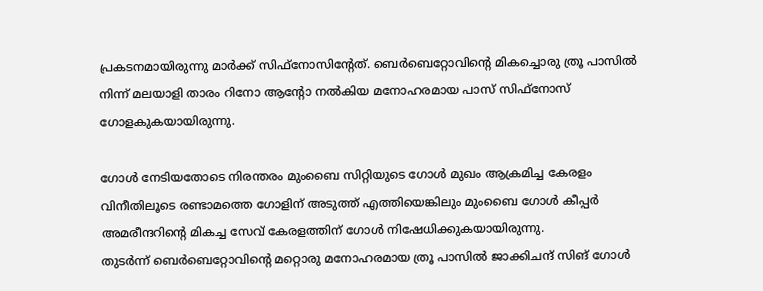പ്രകടനമായിരുന്നു മാർക്ക് സിഫ്‌നോസിന്റേത്. ബെർബെറ്റോവിന്റെ മികച്ചൊരു ത്രൂ പാസിൽ നിന്ന് മലയാളി താരം റിനോ ആന്റോ നൽകിയ മനോഹരമായ പാസ് സിഫ്‌നോസ് ഗോളകുകയായിരുന്നു.

ഗോൾ നേടിയതോടെ നിരന്തരം മുംബൈ സിറ്റിയുടെ ഗോൾ മുഖം ആക്രമിച്ച കേരളം വിനീതിലൂടെ രണ്ടാമത്തെ ഗോളിന് അടുത്ത് എത്തിയെങ്കിലും മുംബൈ ഗോൾ കീപ്പർ അമരീന്ദറിന്റെ മികച്ച സേവ് കേരളത്തിന് ഗോൾ നിഷേധിക്കുകയായിരുന്നു.
തുടർന്ന് ബെർബെറ്റോവിന്റെ മറ്റൊരു മനോഹരമായ ത്രൂ പാസിൽ ജാക്കിചന്ദ് സിങ് ഗോൾ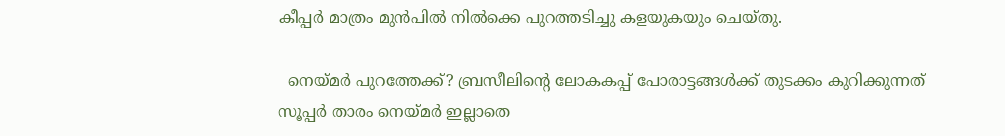കീപ്പർ മാത്രം മുൻപിൽ നിൽക്കെ പുറത്തടിച്ചു കളയുകയും ചെയ്തു.

  നെയ്മർ പുറത്തേക്ക്? ബ്രസീലിന്‍റെ ലോകകപ്പ് പോരാട്ടങ്ങൾക്ക് തുടക്കം കുറിക്കുന്നത് സൂപ്പർ താരം നെയ്മർ ഇല്ലാതെ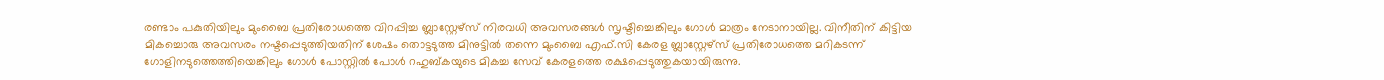രണ്ടാം പകുതിയിലും മുംബൈ പ്രതിരോധത്തെ വിറപ്പിച്ച ബ്ലാസ്റ്റേഴ്‌സ് നിരവധി അവസരങ്ങൾ സൃഷ്ടിച്ചെങ്കിലും ഗോൾ മാത്രം നേടാനായില്ല. വിനീതിന് കിട്ടിയ മികച്ചൊരു അവസരം നഷ്ടപ്പെടുത്തിയതിന് ശേഷം തൊട്ടടുത്ത മിനുട്ടിൽ തന്നെ മുംബൈ എഫ്.സി കേരള ബ്ലാസ്റ്റേഴ്‌സ് പ്രതിരോധത്തെ മറികടന്ന് ഗോളിനടുത്തെത്തിയെങ്കിലും ഗോൾ പോസ്റ്റിൽ പോൾ റഹുബ്കയുടെ മികച്ച സേവ് കേരളത്തെ രക്ഷപ്പെടുത്തുകയായിരുന്നു.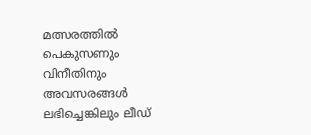മത്സരത്തിൽ പെകുസണും വിനീതിനും അവസരങ്ങൾ ലഭിച്ചെങ്കിലും ലീഡ്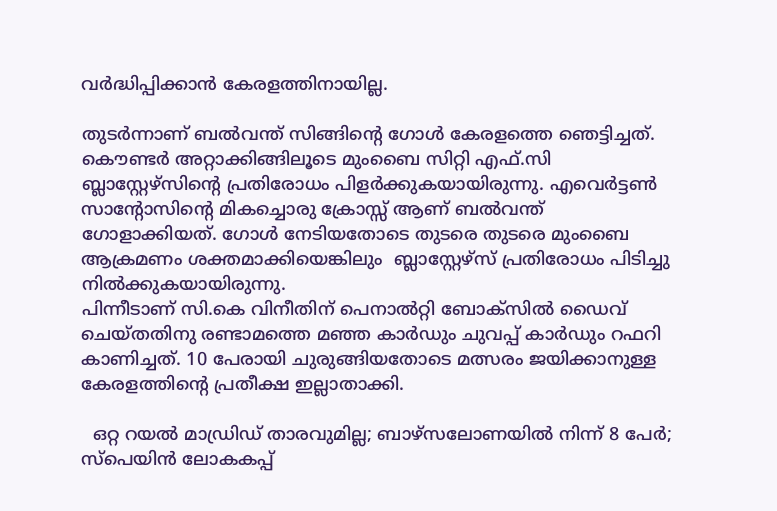വർദ്ധിപ്പിക്കാൻ കേരളത്തിനായില്ല.

തുടർന്നാണ് ബൽവന്ത് സിങ്ങിന്റെ ഗോൾ കേരളത്തെ ഞെട്ടിച്ചത്. കൌണ്ടർ അറ്റാക്കിങ്ങിലൂടെ മുംബൈ സിറ്റി എഫ്.സി ബ്ലാസ്റ്റേഴ്സിന്റെ പ്രതിരോധം പിളർക്കുകയായിരുന്നു. എവെർട്ടൺ സാന്റോസിന്റെ മികച്ചൊരു ക്രോസ്സ് ആണ് ബൽവന്ത് ഗോളാക്കിയത്. ഗോൾ നേടിയതോടെ തുടരെ തുടരെ മുംബൈ ആക്രമണം ശക്തമാക്കിയെങ്കിലും  ബ്ലാസ്റ്റേഴ്‌സ് പ്രതിരോധം പിടിച്ചു നിൽക്കുകയായിരുന്നു.
പിന്നീടാണ് സി.കെ വിനീതിന് പെനാൽറ്റി ബോക്സിൽ ഡൈവ് ചെയ്തതിനു രണ്ടാമത്തെ മഞ്ഞ കാർഡും ചുവപ്പ് കാർഡും റഫറി കാണിച്ചത്. 10 പേരായി ചുരുങ്ങിയതോടെ മത്സരം ജയിക്കാനുള്ള കേരളത്തിന്റെ പ്രതീക്ഷ ഇല്ലാതാക്കി.

  ഒറ്റ റയല്‍ മാഡ്രിഡ് താരവുമില്ല; ബാഴ്‌സലോണയില്‍ നിന്ന് 8 പേര്‍; സ്പെയിൻ ലോകകപ്പ്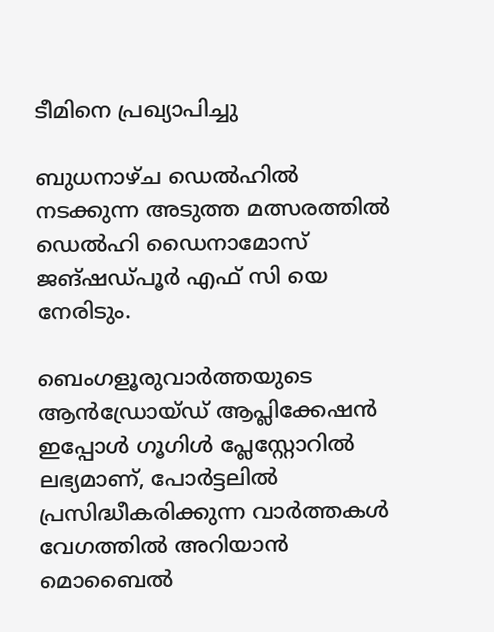ടീമിനെ പ്രഖ്യാപിച്ചു

ബുധനാഴ്ച ഡെൽഹിൽ നടക്കുന്ന അടുത്ത മത്സരത്തിൽ ഡെൽഹി ഡൈനാമോസ് ജങ്ഷഡ്പൂർ എഫ് സി യെ നേരിടും.

ബെംഗളൂരുവാർത്തയുടെ ആൻഡ്രോയ്ഡ് ആപ്ലിക്കേഷൻ ഇപ്പോൾ ഗൂഗിൾ പ്ലേസ്റ്റോറിൽ ലഭ്യമാണ്, പോർട്ടലിൽ പ്രസിദ്ധീകരിക്കുന്ന വാർത്തകൾ വേഗത്തിൽ അറിയാൻ മൊബൈൽ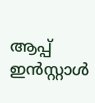ആപ്പ് ഇൻസ്റ്റാൾ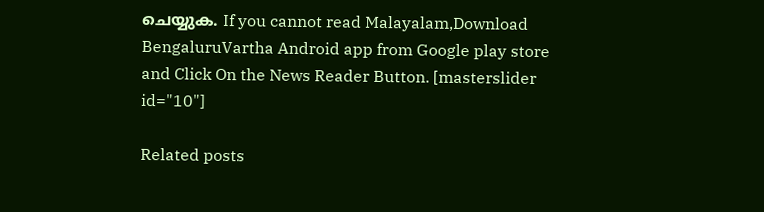ചെയ്യുക. If you cannot read Malayalam,Download BengaluruVartha Android app from Google play store and Click On the News Reader Button. [masterslider id="10"]

Related posts